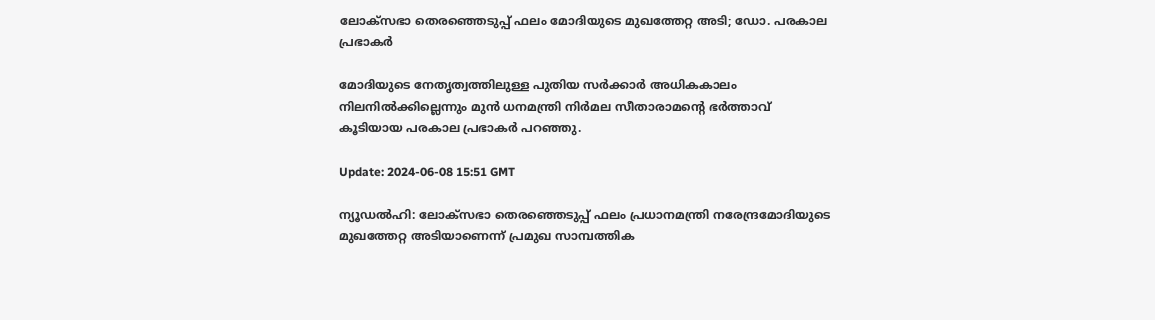ലോക്സഭാ തെരഞ്ഞെടുപ്പ് ഫലം മോദിയുടെ മുഖത്തേറ്റ അടി; ഡോ. പരകാല പ്രഭാകർ

മോദിയുടെ നേതൃത്വത്തിലുള്ള പുതിയ സർക്കാർ അധികകാലം നിലനിൽക്കില്ലെന്നും മുൻ ധനമന്ത്രി നിർമല സീതാരാമന്റെ ഭർത്താവ് കൂടിയായ പരകാല പ്രഭാകർ പറഞ്ഞു.

Update: 2024-06-08 15:51 GMT

ന്യൂഡൽഹി: ലോക്സഭാ തെരഞ്ഞെടുപ്പ് ഫലം പ്രധാനമന്ത്രി നരേന്ദ്രമോദിയുടെ മുഖത്തേറ്റ അടിയാണെന്ന് പ്രമുഖ സാമ്പത്തിക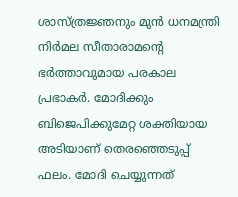ശാസ്ത്രജ്ഞനും മുൻ ധനമന്ത്രി നിർമല സീതാരാമന്റെ ഭർത്താവുമായ പരകാല പ്രഭാകർ. മോദിക്കും ബിജെപിക്കുമേറ്റ ശക്തിയായ അടിയാണ് തെരഞ്ഞെടുപ്പ് ഫലം. മോദി ചെയ്യുന്നത്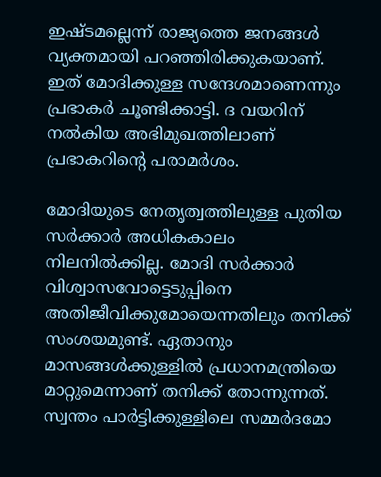ഇഷ്ടമല്ലെന്ന് രാജ്യത്തെ ജനങ്ങൾ വ്യക്തമായി പറഞ്ഞിരിക്കുകയാണ്. ഇത് മോദിക്കുള്ള സന്ദേശമാണെന്നും പ്രഭാകർ ചൂണ്ടിക്കാട്ടി. ദ വയറിന് നൽകിയ അഭിമുഖത്തിലാണ് പ്രഭാകറിന്റെ പരാമർശം.

മോദിയുടെ നേതൃത്വത്തിലുള്ള പുതിയ സർക്കാർ അധികകാലം നിലനിൽക്കില്ല. മോദി സർക്കാർ വിശ്വാസവോട്ടെടുപ്പിനെ അതിജീവിക്കുമോയെന്നതിലും തനിക്ക് സംശയമുണ്ട്. ഏതാനും മാസങ്ങൾക്കുള്ളിൽ പ്രധാനമന്ത്രിയെ മാറ്റുമെന്നാണ് തനിക്ക് തോന്നുന്നത്. സ്വന്തം പാർട്ടിക്കുള്ളിലെ സമ്മർദമോ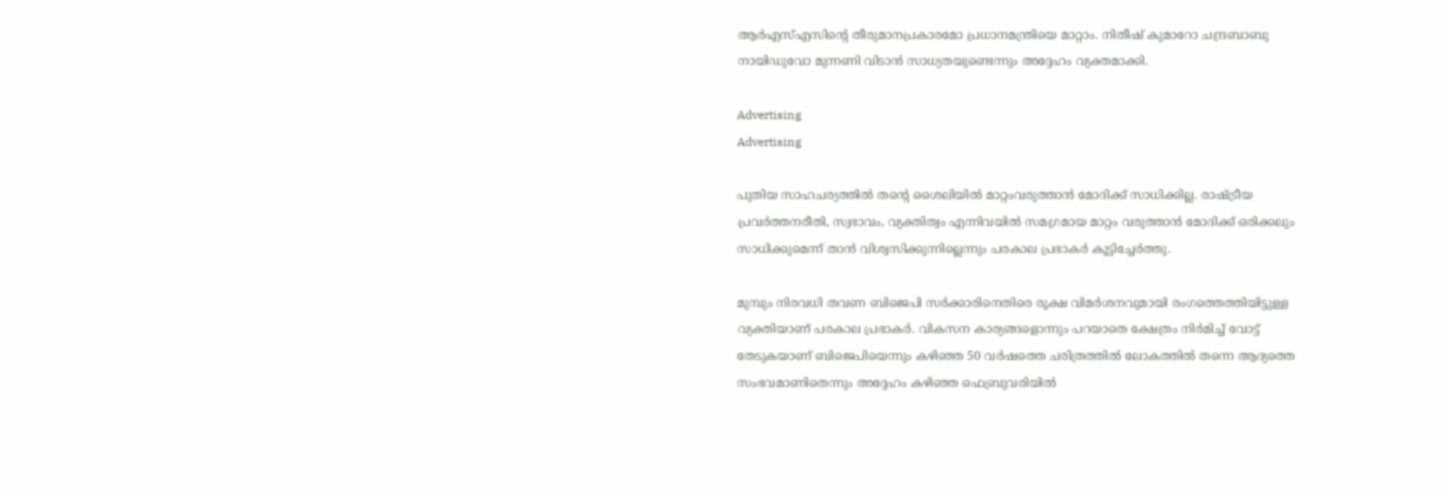ആർഎസ്എസിന്റെ തീരുമാനപ്രകാരമോ പ്രധാനമന്ത്രിയെ മാറ്റാം. നിതീഷ് കുമാറോ ചന്ദ്രബാബു നായിഡുവോ മുന്നണി വിടാൻ സാധ്യതയുണ്ടെന്നും അദ്ദേഹം വ്യക്തമാക്കി.

Advertising
Advertising

പുതിയ സാഹചര്യത്തിൽ തന്റെ ശൈലിയിൽ മാറ്റംവരുത്താൻ മോദിക്ക് സാധിക്കില്ല. രാഷ്ട്രീയ പ്രവർത്തനരീതി, സ്വഭാവം, വ്യക്തിത്വം എന്നിവയിൽ സമഗ്രമായ മാറ്റം വരുത്താൻ മോദിക്ക് ഒരിക്കലും സാധിക്കുമെന്ന് താൻ വിശ്വസിക്കുന്നില്ലെന്നും പരകാല പ്രഭാകർ കൂട്ടിച്ചേർത്തു.

മുമ്പും നിരവധി തവണ ബിജെപി സർക്കാരിനെതിരെ രൂക്ഷ വിമർശനവുമായി രംഗത്തെത്തിയിട്ടുള്ള വ്യക്തിയാണ് പരകാല പ്രഭാകർ. വികസന കാര്യങ്ങളൊന്നും പറയാതെ ക്ഷേത്രം നിർമിച്ച് വോട്ട് തേടുകയാണ് ബിജെപിയെന്നും കഴിഞ്ഞ 50 വർഷത്തെ ചരിത്രത്തിൽ ലോകത്തിൽ തന്നെ ആദ്യത്തെ സംഭവമാണിതെന്നും അദ്ദേഹം കഴിഞ്ഞ ഫെബ്രുവരിയിൽ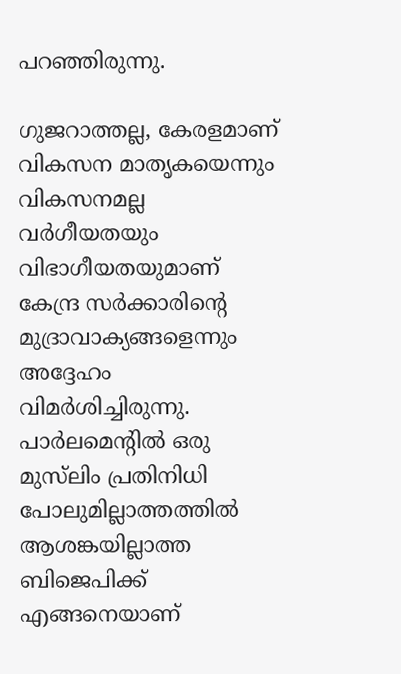പറഞ്ഞിരുന്നു.

ഗുജറാത്തല്ല, കേരളമാണ് വികസന മാതൃകയെന്നും വികസനമല്ല വർഗീയതയും വിഭാഗീയതയുമാണ് കേന്ദ്ര സർക്കാരിന്റെ മുദ്രാവാക്യങ്ങളെന്നും അദ്ദേഹം വിമർശിച്ചിരുന്നു. പാർലമെന്റിൽ ഒരു മുസ്‌ലിം പ്രതിനിധി പോലുമില്ലാത്തത്തിൽ ആശങ്കയില്ലാത്ത ബിജെപിക്ക് എങ്ങനെയാണ്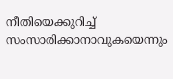നീതിയെക്കുറിച്ച് സംസാരിക്കാനാവുകയെന്നും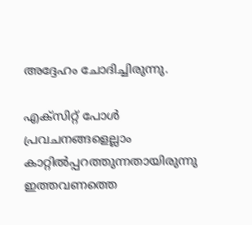അദ്ദേഹം ചോദിച്ചിരുന്നു.

എക്സിറ്റ് പോൾ പ്രവചനങ്ങളെല്ലാം കാറ്റിൽപ്പറത്തുന്നതായിരുന്നു ഇത്തവണത്തെ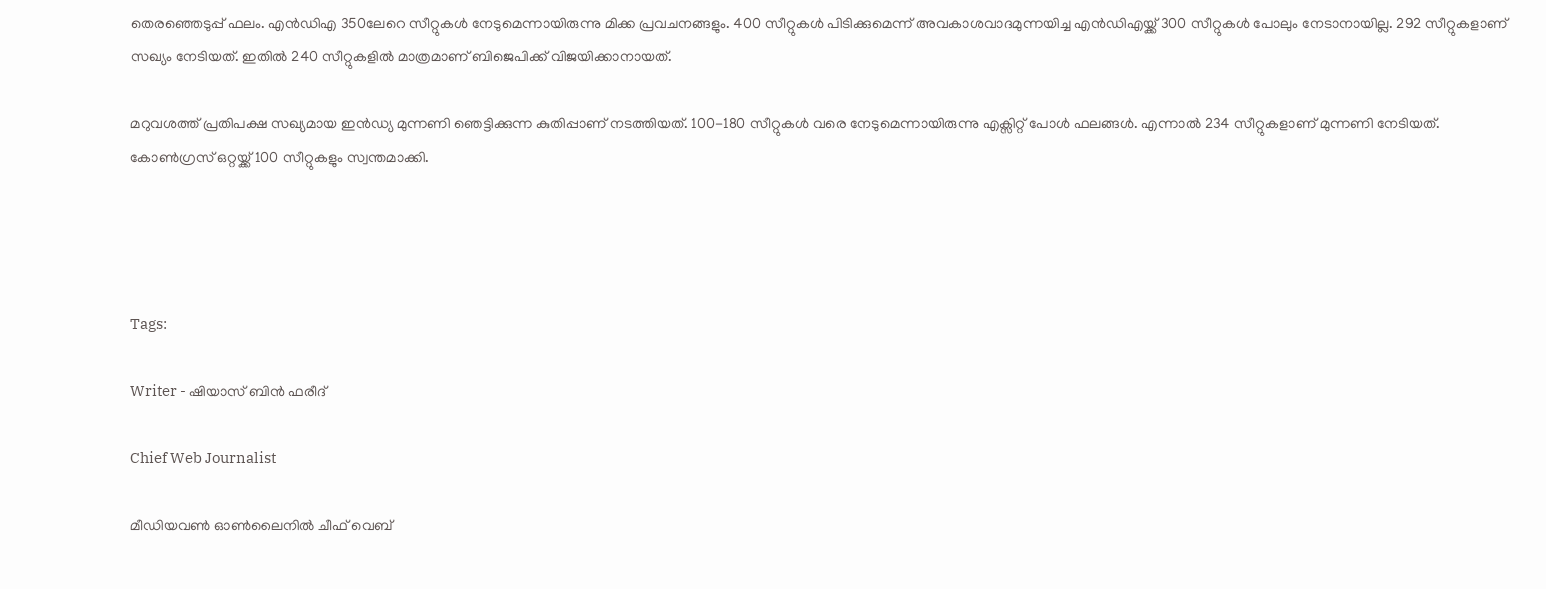തെരഞ്ഞെടുപ്പ് ഫലം. എൻഡിഎ 350ലേറെ സീറ്റുകൾ നേടുമെന്നായിരുന്നു മിക്ക പ്രവചനങ്ങളും. 400 സീറ്റുകൾ പിടിക്കുമെന്ന് അവകാശവാദമുന്നയിച്ച എൻഡിഎയ്ക്ക് 300 സീറ്റുകൾ പോലും നേടാനായില്ല. 292 സീറ്റുകളാണ് സഖ്യം നേടിയത്. ഇതിൽ 240 സീറ്റുകളിൽ മാത്രമാണ് ബിജെപിക്ക് വിജയിക്കാനായത്.

മറുവശത്ത് പ്രതിപക്ഷ സഖ്യമായ ഇൻഡ്യ മുന്നണി ഞെട്ടിക്കുന്ന കുതിപ്പാണ് നടത്തിയത്. 100-180 സീറ്റുകൾ വരെ നേടുമെന്നായിരുന്നു എക്സിറ്റ് പോൾ ഫലങ്ങൾ. എന്നാൽ 234 സീറ്റുകളാണ് മുന്നണി നേടിയത്. കോൺഗ്രസ് ഒറ്റയ്ക്ക് 100 സീറ്റുകളും സ്വന്തമാക്കി.




Tags:

Writer - ഷിയാസ് ബിന്‍ ഫരീദ്

Chief Web Journalist

മീഡിയവണ്‍ ഓണ്‍ലൈനില്‍ ചീഫ് വെബ്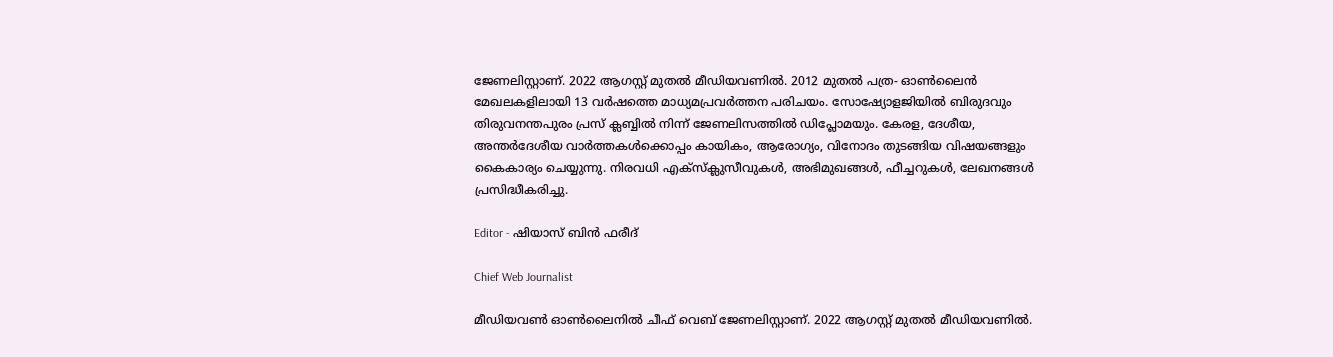ജേണലിസ്റ്റാണ്. 2022 ആഗസ്റ്റ് മുതല്‍ മീഡിയവണില്‍. 2012 മുതല്‍ പത്ര- ഓണ്‍ലൈന്‍ മേഖലകളിലായി 13 വര്‍ഷത്തെ മാധ്യമപ്രവര്‍ത്തന പരിചയം. സോഷ്യോളജിയില്‍ ബിരുദവും തിരുവനന്തപുരം പ്രസ് ക്ലബ്ബില്‍ നിന്ന് ജേണലിസത്തില്‍ ഡിപ്ലോമയും. കേരള, ദേശീയ, അന്തര്‍ദേശീയ വാര്‍ത്തകള്‍ക്കൊപ്പം കായികം, ആരോഗ്യം, വിനോദം തുടങ്ങിയ വിഷയങ്ങളും കൈകാര്യം ചെയ്യുന്നു. നിരവധി എക്സ്ക്ലുസീവുകള്‍, അഭിമുഖങ്ങള്‍, ഫീച്ചറുകള്‍, ലേഖനങ്ങള്‍ പ്രസിദ്ധീകരിച്ചു.

Editor - ഷിയാസ് ബിന്‍ ഫരീദ്

Chief Web Journalist

മീഡിയവണ്‍ ഓണ്‍ലൈനില്‍ ചീഫ് വെബ് ജേണലിസ്റ്റാണ്. 2022 ആഗസ്റ്റ് മുതല്‍ മീഡിയവണില്‍.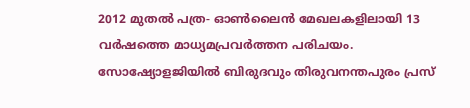2012 മുതല്‍ പത്ര- ഓണ്‍ലൈന്‍ മേഖലകളിലായി 13 വര്‍ഷത്തെ മാധ്യമപ്രവര്‍ത്തന പരിചയം. സോഷ്യോളജിയില്‍ ബിരുദവും തിരുവനന്തപുരം പ്രസ്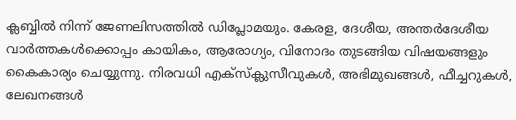ക്ലബ്ബില്‍ നിന്ന് ജേണലിസത്തില്‍ ഡിപ്ലോമയും. കേരള, ദേശീയ, അന്തര്‍ദേശീയ വാര്‍ത്തകള്‍ക്കൊപ്പം കായികം, ആരോഗ്യം, വിനോദം തുടങ്ങിയ വിഷയങ്ങളും കൈകാര്യം ചെയ്യുന്നു. നിരവധി എക്സ്ക്ലുസീവുകള്‍, അഭിമുഖങ്ങള്‍, ഫീച്ചറുകള്‍, ലേഖനങ്ങള്‍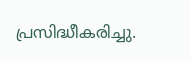പ്രസിദ്ധീകരിച്ചു.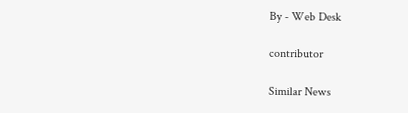By - Web Desk

contributor

Similar News